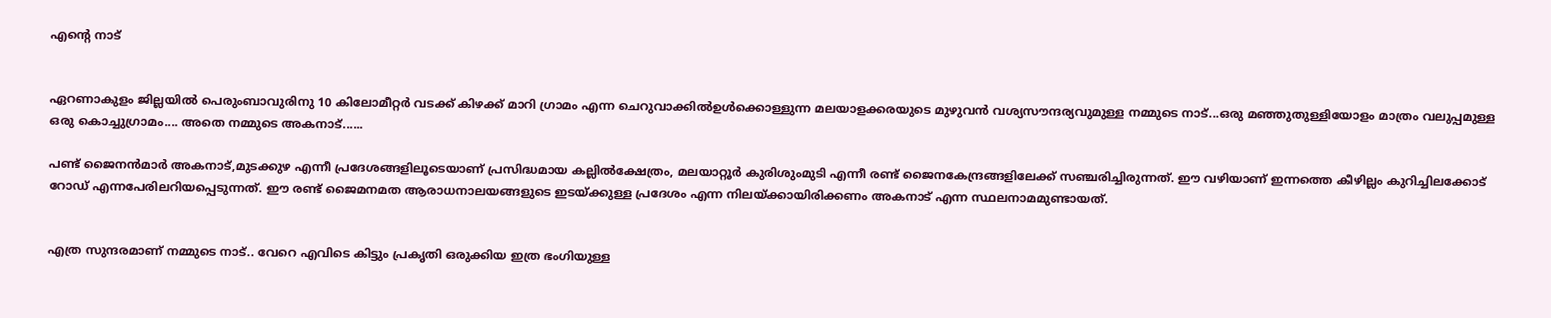എന്‍റെ നാട്


ഏറണാകുളം ജില്ലയില്‍ പെരുംബാവുരിനു 10 കിലോമീറ്റര്‍ വടക്ക് കിഴക്ക് മാറി ഗ്രാമം എന്ന ചെറുവാക്കില്‍ഉള്‍ക്കൊള്ളുന്ന മലയാളക്കരയുടെ മുഴുവന്‍ വശ്യസൗന്ദര്യവുമുള്ള നമ്മുടെ നാട്...ഒരു മഞ്ഞുതുള്ളിയോളം മാത്രം വലുപ്പമുള്ള ഒരു കൊച്ചുഗ്രാമം.... അതെ നമ്മുടെ അകനാട്......

പണ്ട് ജൈനന്‍മാര്‍ അകനാട്,മുടക്കുഴ എന്നീ പ്രദേശങ്ങളിലൂടെയാണ് പ്രസിദ്ധമായ കല്ലില്‍ക്ഷേത്രം, മലയാറ്റൂര്‍ കുരിശുംമുടി എന്നീ രണ്ട് ജൈനകേന്ദ്രങ്ങളിലേക്ക് സഞ്ചരിച്ചിരുന്നത്. ഈ വഴിയാണ് ഇന്നത്തെ കീഴില്ലം കുറിച്ചിലക്കോട് റോഡ് എന്നപേരിലറിയപ്പെടുന്നത്. ഈ രണ്ട് ജൈമനമത ആരാധനാലയങ്ങളുടെ ഇടയ്ക്കുള്ള പ്രദേശം എന്ന നിലയ്ക്കായിരിക്കണം അകനാട് എന്ന സ്ഥലനാമമുണ്ടായത്.


എത്ര സുന്ദരമാണ് നമ്മുടെ നാട്.. വേറെ എവിടെ കിട്ടും പ്രകൃതി ഒരുക്കിയ ഇത്ര ഭംഗിയുള്ള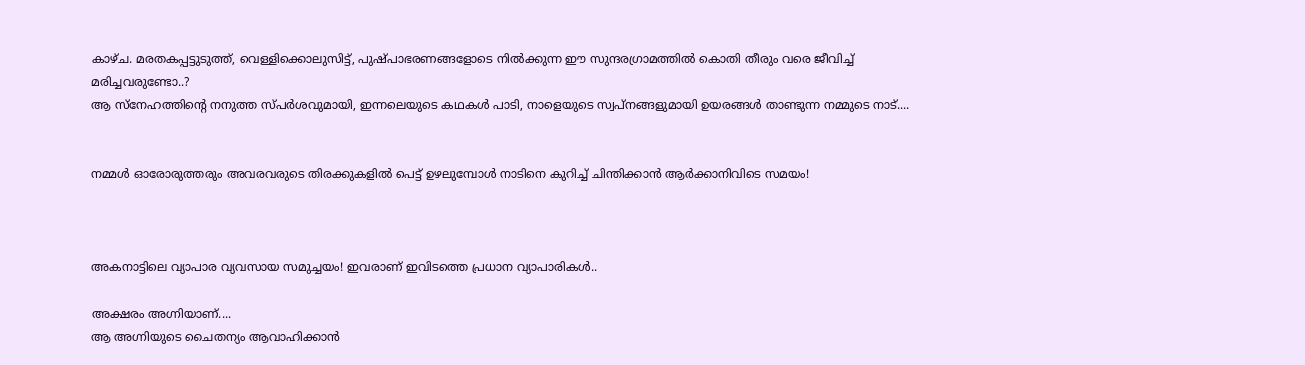കാഴ്ച. മരതകപ്പട്ടുടുത്ത്, വെള്ളിക്കൊലുസിട്ട്, പുഷ്പാഭരണങ്ങളോടെ നില്‍ക്കുന്ന ഈ സുന്ദരഗ്രാമത്തില്‍ കൊതി തീരും വരെ ജീവിച്ച് മരിച്ചവരുണ്ടോ..?
ആ സ്നേഹത്തിന്റെ നനുത്ത സ്പര്‍ശവുമായി, ഇന്നലെയുടെ കഥകള്‍ പാടി, നാളെയുടെ സ്വപ്നങ്ങളുമായി ഉയരങ്ങള്‍ താണ്ടുന്ന നമ്മുടെ നാട്....


നമ്മള്‍ ഓരോരുത്തരും അവരവരുടെ തിരക്കുകളില്‍ പെട്ട് ഉഴലുമ്പോള്‍ നാടിനെ കുറിച്ച് ചിന്തിക്കാന്‍ ആര്‍ക്കാനിവിടെ സമയം!



അകനാട്ടിലെ വ്യാപാര വ്യവസായ സമുച്ചയം! ഇവരാണ് ഇവിടത്തെ പ്രധാന വ്യാപാരികള്‍..

അക്ഷരം അഗ്നിയാണ്....
ആ അഗ്നിയുടെ ചൈതന്യം ആവാഹിക്കാന്‍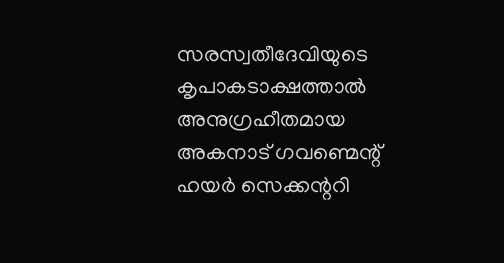സരസ്വതീദേവിയുടെ കൃപാകടാക്ഷത്താല്‍ അനുഗ്രഹീതമായ
അകനാട് ഗവണ്മെന്റ് ഹയര്‍ സെക്കന്ററി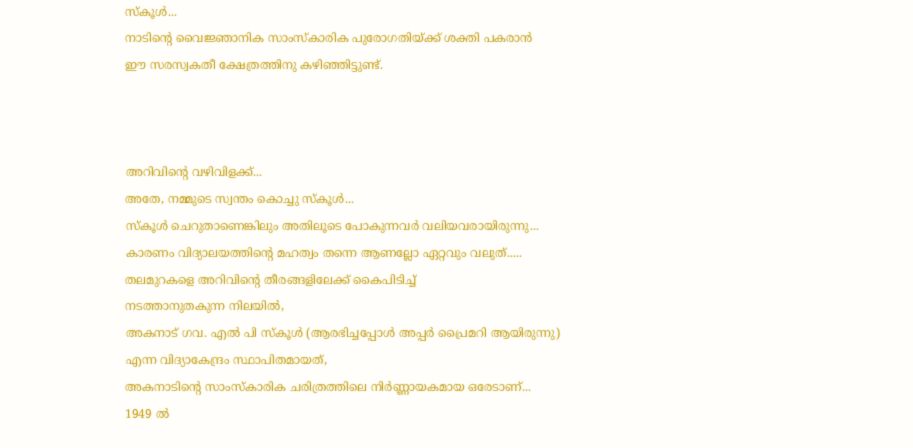സ്കൂള്‍...
നാടിന്റെ വൈജ്ഞാനിക സാംസ്കാരിക പുരോഗതിയ്ക്ക് ശക്തി പകരാന്‍
ഈ സരസ്വക‌തീ ക്ഷേത്രത്തിനു കഴിഞ്ഞിട്ടുണ്ട്.



അറിവിന്റെ വഴിവിളക്ക്...
അതേ, നമ്മുടെ സ്വന്തം കൊച്ചു സ്കൂള്‍...
സ്കൂള്‍ ചെറുതാണെങ്കിലും അതിലൂടെ പോകുന്നവര്‍ വലിയവരായിരുന്നു...
കാരണം വിദ്യാലയത്തിന്റെ മഹത്വം തന്നെ ആണല്ലോ ഏറ്റവും വലുത്.....
തലമുറകളെ അറിവിന്റെ തീരങ്ങളിലേക്ക് കൈപിടിച്ച്
നടത്താനുതകുന്ന നിലയില്‍,
അകനാട് ഗവ. എല്‍ പി സ്കൂള്‍ (ആരഭിച്ചപ്പോള്‍ അപ്പര്‍ പ്രൈമറി ആയിരുന്നു) എന്ന വിദ്യാകേന്ദ്രം സ്ഥാപിതമായത്,
അകനാടിന്റെ സാംസ്കാരിക ചരിത്രത്തിലെ നിര്‍ണ്ണായകമായ ഒരേടാണ്...
1949 ല്‍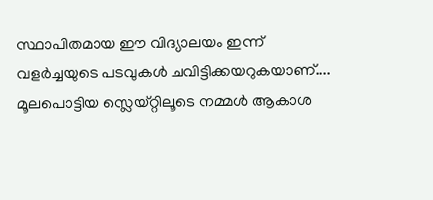സ്ഥാപിതമായ ഈ വിദ്യാലയം ഇന്ന്
വളര്‍ച്ചയുടെ പടവുകള്‍ ചവിട്ടിക്കയറുകയാണ്....
മൂലപൊട്ടിയ സ്ലെയ്റ്റിലൂടെ നമ്മള്‍ ആകാശ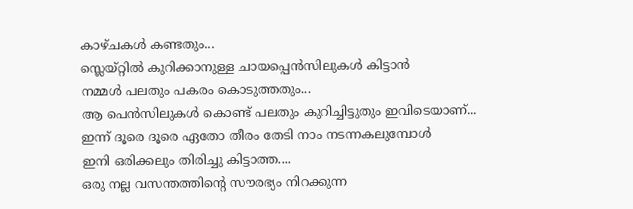കാഴ്ചകള്‍ കണ്ടതും...
സ്ലെയ്റ്റില്‍ കുറിക്കാനുള്ള ചായപ്പെന്‍സിലുകള്‍ കിട്ടാന്‍
നമ്മള്‍ പലതും പകരം കൊടുത്തതും...
ആ പെന്‍സിലുകള്‍ കൊണ്ട് പലതും കുറിച്ചിട്ടുതും ഇവിടെയാണ്‌...
ഇന്ന് ദൂരെ ദൂരെ ഏതോ തീരം തേടി നാം നടന്നകലുമ്പോള്‍
ഇനി ഒരിക്കലും തിരിച്ചു കിട്ടാത്ത....
ഒരു നല്ല വസന്തത്തിന്റെ സൗരഭ്യം നിറക്കുന്ന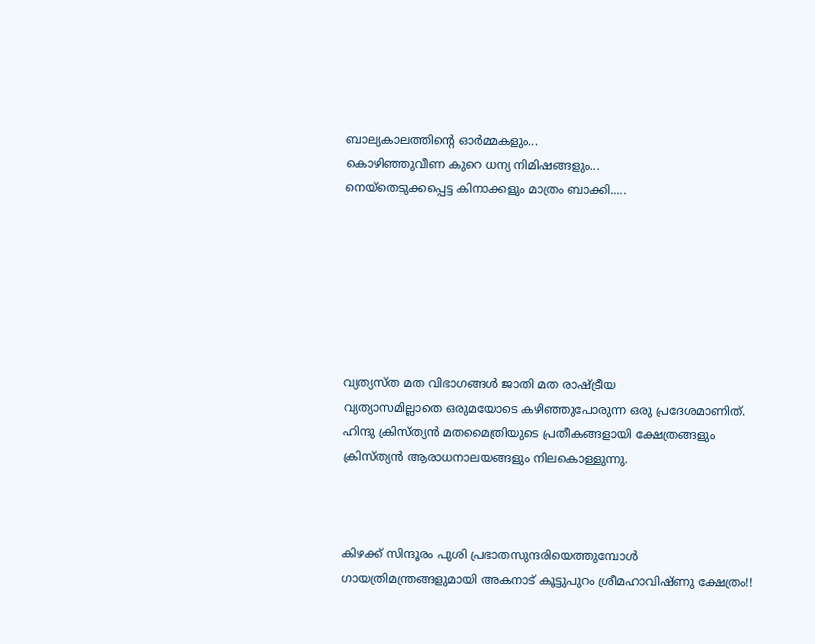ബാല്യകാലത്തിന്റെ ഓര്‍മ്മകളും...
കൊഴിഞ്ഞുവീണ കുറെ ധന്യ നിമിഷങ്ങളും...
നെയ്തെടുക്കപ്പെട്ട കിനാക്കളും മാത്രം ബാക്കി.....







വ്യത്യസ്ത മത വിഭാഗങ്ങള്‍ ജാതി മത രാഷ്ട്രീയ
വ്യത്യാസമില്ലാതെ ഒരുമയോടെ കഴിഞ്ഞുപോരുന്ന ഒരു പ്രദേശമാണിത്.
ഹിന്ദു ക്രിസ്ത്യന്‍ മതമൈത്രിയുടെ പ്രതീകങ്ങളായി ക്ഷേത്രങ്ങളും ക്രിസ്ത്യന്‍ ആരാധനാലയങ്ങളും നിലകൊള്ളുന്നു.



കിഴക്ക് സിന്ദൂരം പുശി പ്രഭാതസുന്ദരിയെത്തുമ്പോള്‍
ഗായത്രിമന്ത്രങ്ങളുമായി അകനാട് കൂട്ടുപുറം ശ്രീമഹാവിഷ്ണു ക്ഷേത്രം!!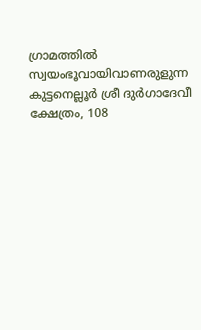ഗ്രാമത്തില്‍ സ്വയംഭൂവായിവാണരുളുന്ന കുട്ടനെല്ലൂര്‍ ശ്രീ ദുര്‍ഗാദേവീ ക്ഷേത്രം, 108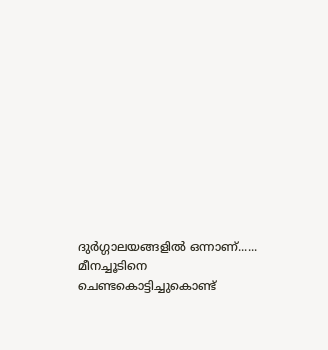ദുര്‍ഗ്ഗാലയങ്ങളില്‍ ഒന്നാണ്......
മീനച്ചൂടിനെ ചെണ്ടകൊട്ടിച്ചുകൊണ്ട്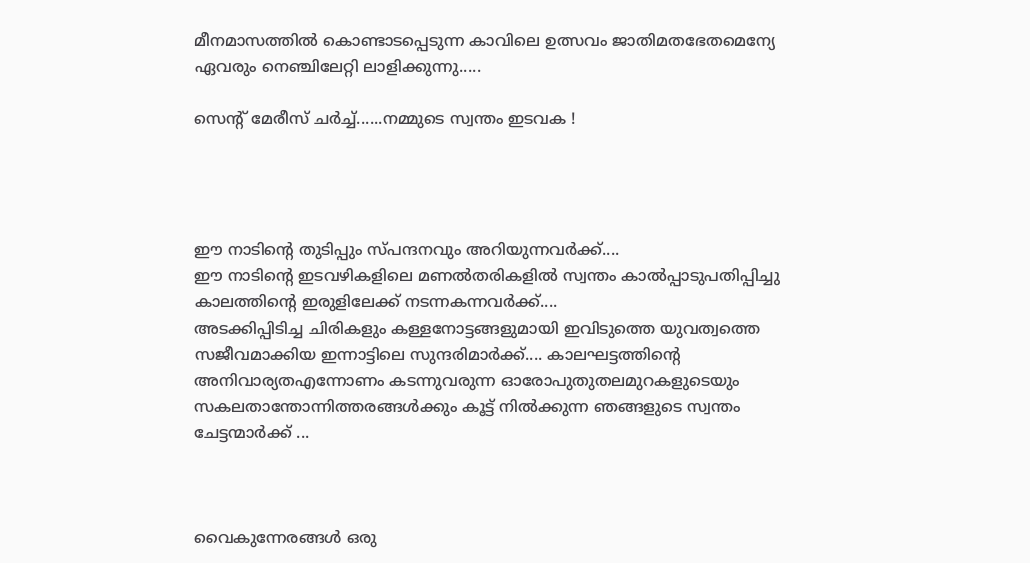മീനമാസത്തില്‍ കൊണ്ടാടപ്പെടുന്ന കാവിലെ ഉത്സവം ജാതിമതഭേതമെന്യേ ഏവരും നെഞ്ചിലേറ്റി ലാളിക്കുന്നു.....

സെന്‍റ് മേരീസ് ചര്‍ച്ച്‌......നമ്മുടെ സ്വന്തം ഇടവക !




ഈ നാടിന്‍റെ തുടിപ്പും സ്പന്ദനവും അറിയുന്നവര്‍ക്ക്....
ഈ നാടിന്‍റെ ഇടവഴികളിലെ മണല്‍തരികളില്‍ സ്വന്തം കാല്‍പ്പാടുപതിപ്പിച്ചു കാലത്തിന്‍റെ ഇരുളിലേക്ക് നടന്നകന്നവര്‍ക്ക്....
അടക്കിപ്പിടിച്ച ചിരികളും കള്ളനോട്ടങ്ങളുമായി ഇവിടുത്തെ യുവത്വത്തെ സജീവമാക്കിയ ഇന്നാട്ടിലെ സുന്ദരിമാര്‍ക്ക്.... കാലഘട്ടത്തിന്‍റെ അനിവാര്യതഎന്നോണം കടന്നുവരുന്ന ഓരോപുതുതലമുറകളുടെയും
സകലതാന്തോന്നിത്തരങ്ങള്‍ക്കും കൂട്ട് നില്‍ക്കുന്ന ഞങ്ങളുടെ സ്വന്തം ചേട്ടന്മാര്‍ക്ക് ...



വൈകുന്നേരങ്ങള്‍ ഒരു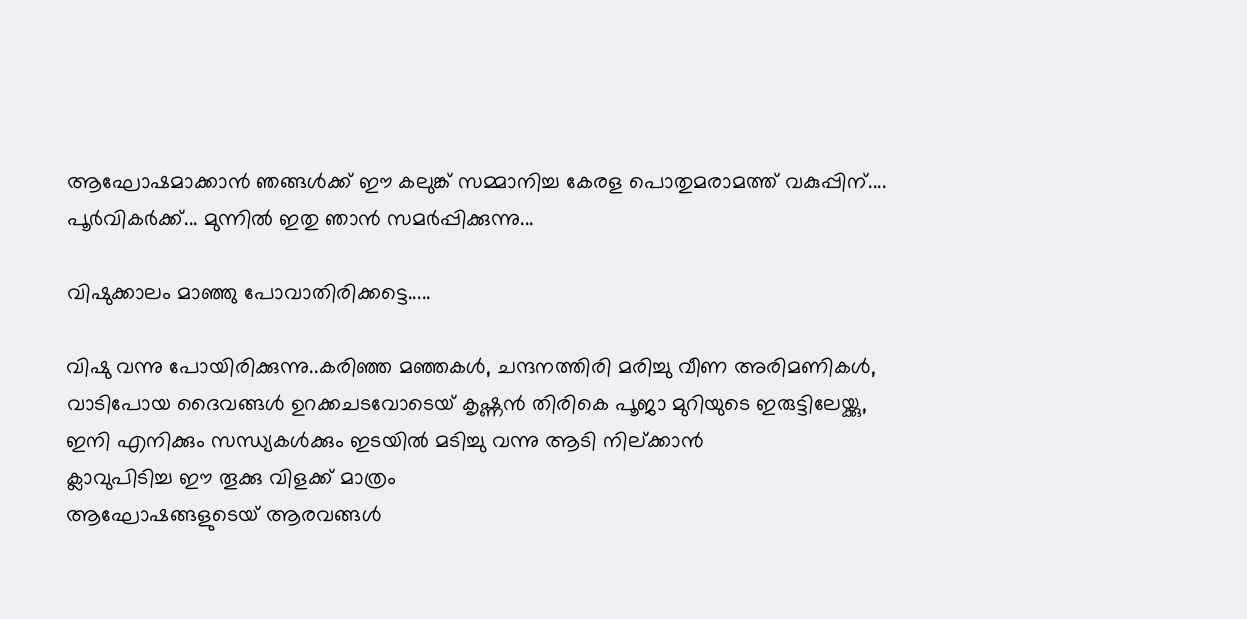ആഘോഷമാക്കാന്‍ ഞങ്ങള്‍ക്ക് ഈ കലുങ്ക് സമ്മാനിച്ച കേരള പൊതുമരാമത്ത് വകുപ്പിന്.... പൂര്‍വികര്‍ക്ക്... മുന്നില്‍ ഇതു ഞാന്‍ സമര്‍പ്പിക്കുന്നു...

വിഷുക്കാലം മാഞ്ഞു പോവാതിരിക്കട്ടെ.....

വിഷു വന്നു പോയിരിക്കുന്നു..കരിഞ്ഞ മഞ്ഞകള്‍, ചന്ദനത്തിരി മരിച്ചു വീണ അരിമണികള്‍,
വാടിപോയ ദൈവങ്ങള്‍ ഉറക്കചടവോടെയ് കൃഷ്ണന്‍ തിരികെ പൂജാ മുറിയുടെ ഇരുട്ടിലേയ്ക്കു,
ഇനി എനിക്കും സന്ധ്യകള്‍ക്കും ഇടയില്‍ മടിച്ചു വന്നു ആടി നില്ക്കാന്‍
ക്ലാവുപിടിച്ച ഈ തൂക്കു വിളക്ക് മാത്രം
ആഘോഷങ്ങളുടെയ് ആരവങ്ങള്‍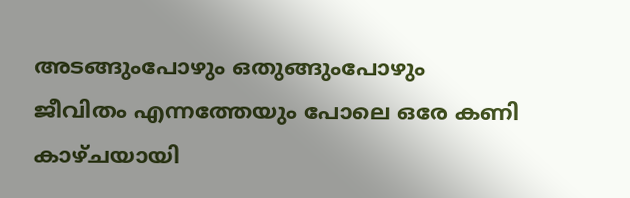അടങ്ങുംപോഴും ഒതുങ്ങുംപോഴും
ജീവിതം എന്നത്തേയും പോലെ ഒരേ കണി കാഴ്ചയായി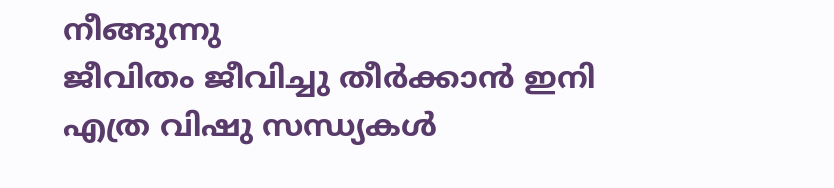നീങ്ങുന്നു
ജീവിതം ജീവിച്ചു തീര്‍ക്കാന്‍ ഇനി എത്ര വിഷു സന്ധ്യകള്‍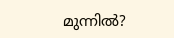മുന്നില്‍?